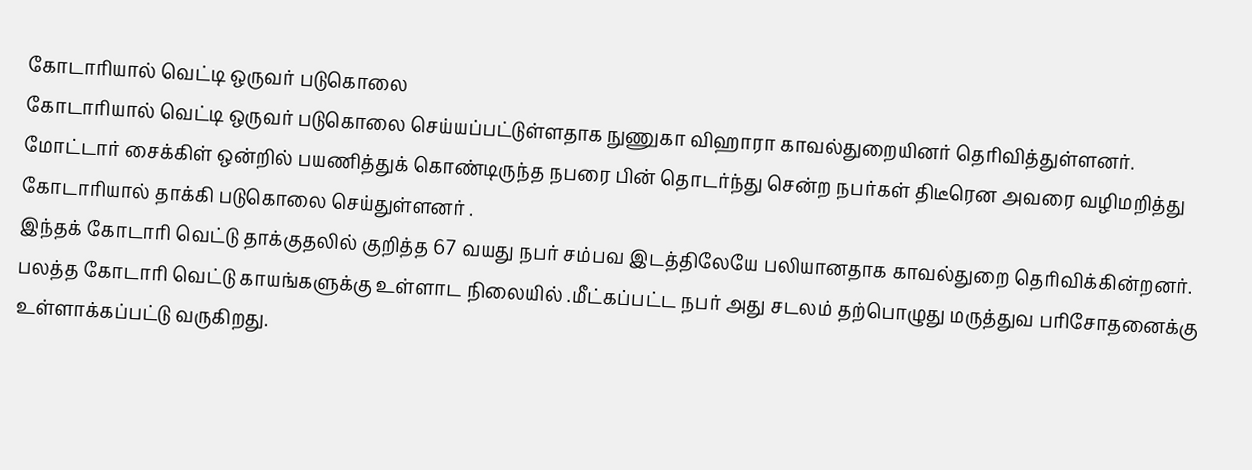கோடாரியால் வெட்டி ஒருவர் படுகொலை
கோடாரியால் வெட்டி ஒருவர் படுகொலை செய்யப்பட்டுள்ளதாக நுணுகா விஹாரா காவல்துறையினர் தெரிவித்துள்ளனர்.
மோட்டார் சைக்கிள் ஒன்றில் பயணித்துக் கொண்டிருந்த நபரை பின் தொடர்ந்து சென்ற நபர்கள் திடீரென அவரை வழிமறித்து கோடாரியால் தாக்கி படுகொலை செய்துள்ளனர் .
இந்தக் கோடாரி வெட்டு தாக்குதலில் குறித்த 67 வயது நபர் சம்பவ இடத்திலேயே பலியானதாக காவல்துறை தெரிவிக்கின்றனர்.
பலத்த கோடாரி வெட்டு காயங்களுக்கு உள்ளாட நிலையில் .மீட்கப்பட்ட நபர் அது சடலம் தற்பொழுது மருத்துவ பரிசோதனைக்கு உள்ளாக்கப்பட்டு வருகிறது.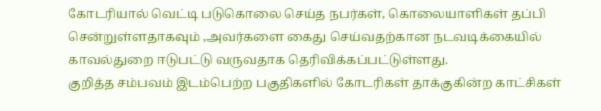கோடரியால் வெட்டி படுகொலை செய்த நபர்கள், கொலையாளிகள் தப்பி சென்றுள்ளதாகவும் ,அவர்களை கைது செய்வதற்கான நடவடிக்கையில் காவல்துறை ஈடுபட்டு வருவதாக தெரிவிக்கப்பட்டுள்ளது.
குறித்த சம்பவம் இடம்பெற்ற பகுதிகளில் கோடரிகள் தாக்குகின்ற காட்சிகள்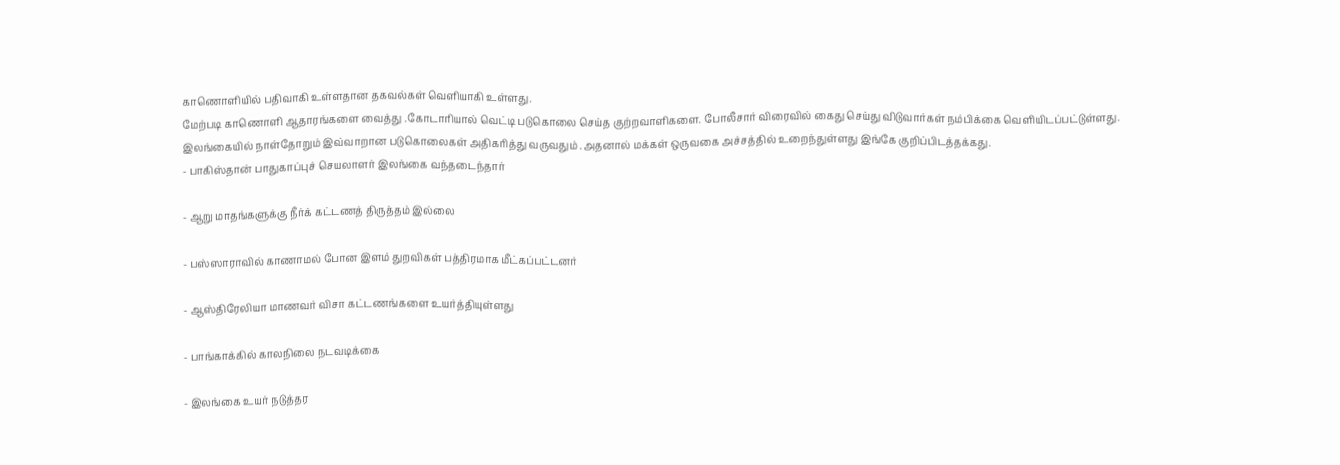காணொளியில் பதிவாகி உள்ளதான தகவல்கள் வெளியாகி உள்ளது.
மேற்படி காணொளி ஆதாரங்களை வைத்து .கோடாரியால் வெட்டி படுகொலை செய்த குற்றவாளிகளை. போலீசார் விரைவில் கைது செய்து விடுவார்கள் நம்பிக்கை வெளியிடப்பட்டுள்ளது.
இலங்கையில் நாள்தோறும் இவ்வாறான படுகொலைகள் அதிகரித்து வருவதும் .அதனால் மக்கள் ஒருவகை அச்சத்தில் உறைந்துள்ளது இங்கே குறிப்பிடத்தக்கது.
- பாகிஸ்தான் பாதுகாப்புச் செயலாளர் இலங்கை வந்தடைந்தார்

- ஆறு மாதங்களுக்கு நீர்க் கட்டணத் திருத்தம் இல்லை

- பஸ்ஸாராவில் காணாமல் போன இளம் துறவிகள் பத்திரமாக மீட்கப்பட்டனர்

- ஆஸ்திரேலியா மாணவர் விசா கட்டணங்களை உயர்த்தியுள்ளது

- பாங்காக்கில் காலநிலை நடவடிக்கை

- இலங்கை உயர் நடுத்தர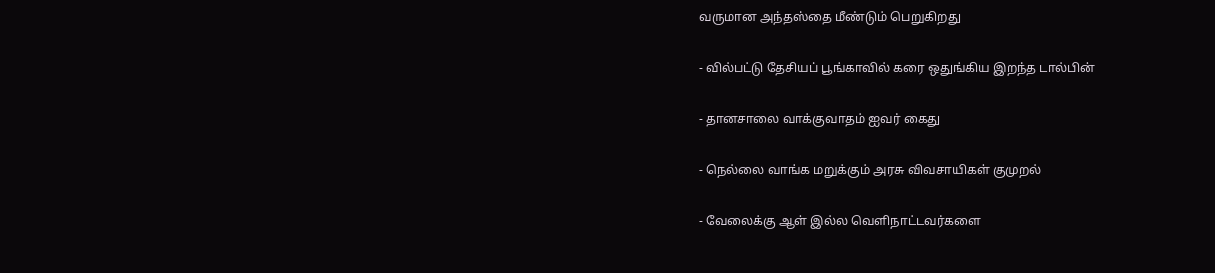வருமான அந்தஸ்தை மீண்டும் பெறுகிறது

- வில்பட்டு தேசியப் பூங்காவில் கரை ஒதுங்கிய இறந்த டால்பின்

- தானசாலை வாக்குவாதம் ஐவர் கைது

- நெல்லை வாங்க மறுக்கும் அரசு விவசாயிகள் குமுறல்

- வேலைக்கு ஆள் இல்ல வெளிநாட்டவர்களை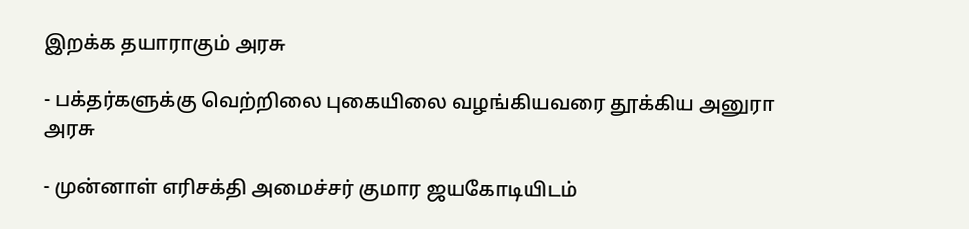இறக்க தயாராகும் அரசு

- பக்தர்களுக்கு வெற்றிலை புகையிலை வழங்கியவரை தூக்கிய அனுரா அரசு

- முன்னாள் எரிசக்தி அமைச்சர் குமார ஜயகோடியிடம்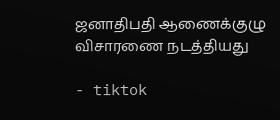ஜனாதிபதி ஆணைக்குழு விசாரணை நடத்தியது

- tiktok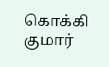கொக்கி குமார்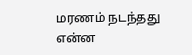மரணம் நடந்தது என்ன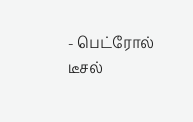- பெட்ரோல் டீசல்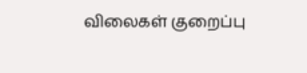விலைகள் குறைப்பு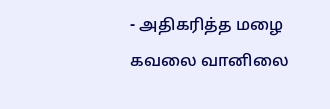- அதிகரித்த மழை கவலை வானிலை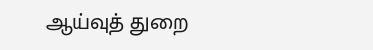ஆய்வுத் துறை